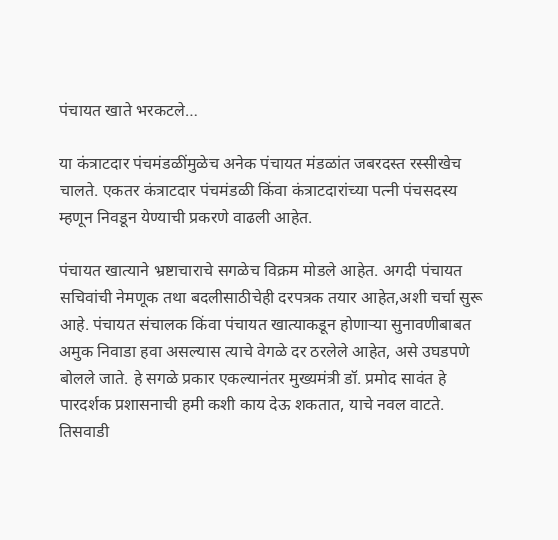पंचायत खाते भरकटले…

या कंत्राटदार पंचमंडळींमुळेच अनेक पंचायत मंडळांत जबरदस्त रस्सीखेच चालते. एकतर कंत्राटदार पंचमंडळी किंवा कंत्राटदारांच्या पत्नी पंचसदस्य म्हणून निवडून येण्याची प्रकरणे वाढली आहेत.

पंचायत खात्याने भ्रष्टाचाराचे सगळेच विक्रम मोडले आहेत. अगदी पंचायत सचिवांची नेमणूक तथा बदलीसाठीचेही दरपत्रक तयार आहेत,अशी चर्चा सुरू आहे. पंचायत संचालक किंवा पंचायत खात्याकडून होणाऱ्या सुनावणीबाबत अमुक निवाडा हवा असल्यास त्याचे वेगळे दर ठरलेले आहेत, असे उघडपणे बोलले जाते. हे सगळे प्रकार एकल्यानंतर मुख्यमंत्री डॉ. प्रमोद सावंत हे पारदर्शक प्रशासनाची हमी कशी काय देऊ शकतात, याचे नवल वाटते.
तिसवाडी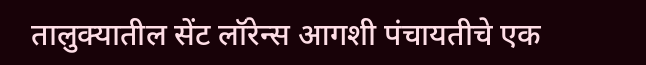तालुक्यातील सेंट लॉरेन्स आगशी पंचायतीचे एक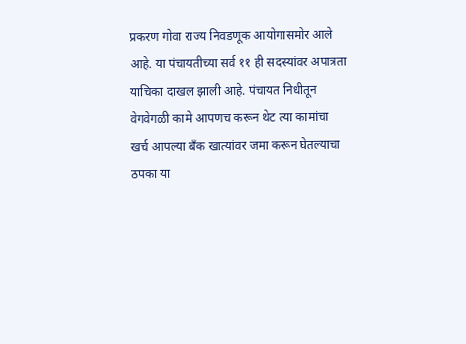प्रकरण गोवा राज्य निवडणूक आयोगासमोर आले आहे. या पंचायतीच्या सर्व ११ ही सदस्यांवर अपात्रता याचिका दाखल झाली आहे. पंचायत निधीतून वेगवेगळी कामे आपणच करून थेट त्या कामांचा खर्च आपल्या बँक खात्यांवर जमा करून घेतल्याचा ठपका या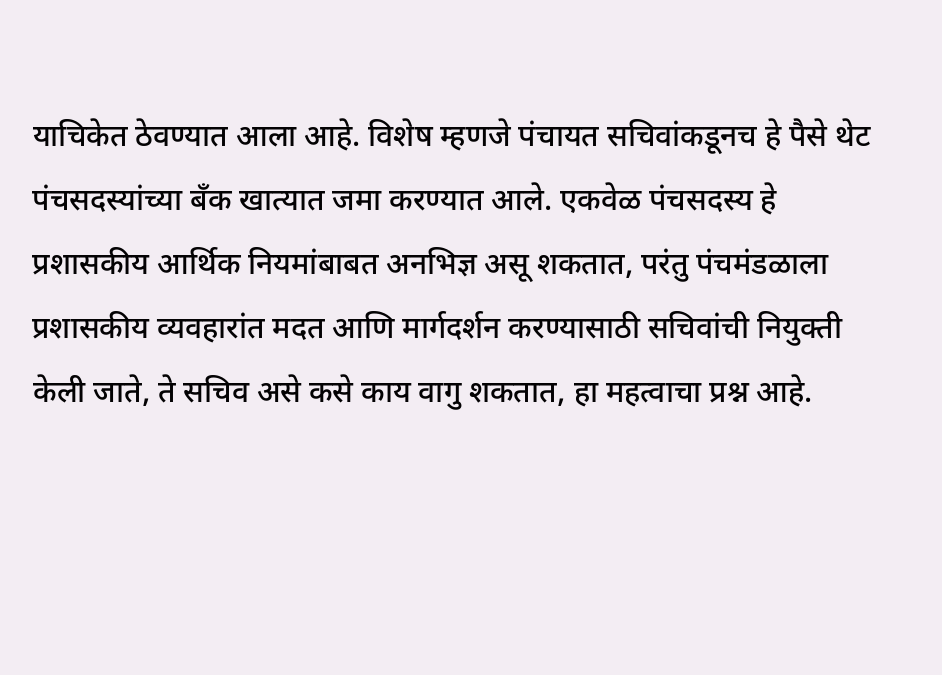याचिकेत ठेवण्यात आला आहे. विशेष म्हणजे पंचायत सचिवांकडूनच हे पैसे थेट पंचसदस्यांच्या बँक खात्यात जमा करण्यात आले. एकवेळ पंचसदस्य हे प्रशासकीय आर्थिक नियमांबाबत अनभिज्ञ असू शकतात, परंतु पंचमंडळाला प्रशासकीय व्यवहारांत मदत आणि मार्गदर्शन करण्यासाठी सचिवांची नियुक्ती केली जाते, ते सचिव असे कसे काय वागु शकतात, हा महत्वाचा प्रश्न आहे.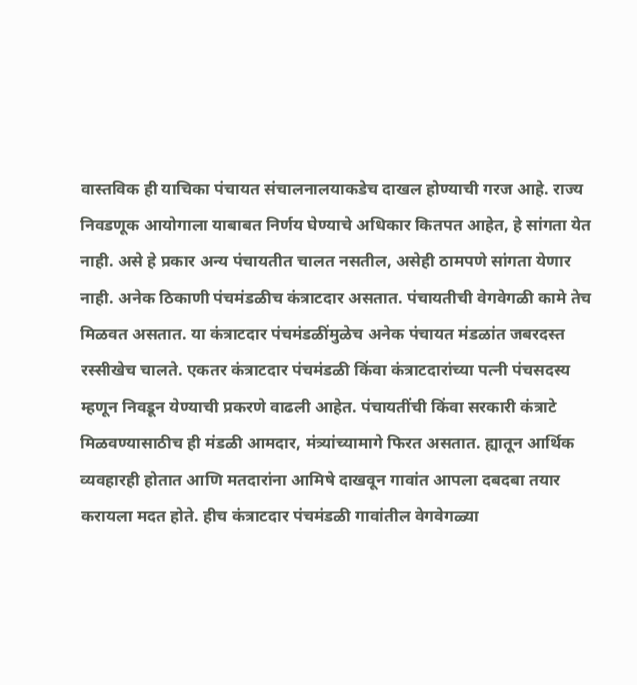वास्तविक ही याचिका पंचायत संचालनालयाकडेच दाखल होण्याची गरज आहे. राज्य निवडणूक आयोगाला याबाबत निर्णय घेण्याचे अधिकार कितपत आहेत, हे सांगता येत नाही. असे हे प्रकार अन्य पंचायतीत चालत नसतील, असेही ठामपणे सांगता येणार नाही. अनेक ठिकाणी पंचमंडळीच कंत्राटदार असतात. पंचायतीची वेगवेगळी कामे तेच मिळवत असतात. या कंत्राटदार पंचमंडळींमुळेच अनेक पंचायत मंडळांत जबरदस्त रस्सीखेच चालते. एकतर कंत्राटदार पंचमंडळी किंवा कंत्राटदारांच्या पत्नी पंचसदस्य म्हणून निवडून येण्याची प्रकरणे वाढली आहेत. पंचायतींची किंवा सरकारी कंत्राटे मिळवण्यासाठीच ही मंडळी आमदार, मंत्र्यांच्यामागे फिरत असतात. ह्यातून आर्थिक व्यवहारही होतात आणि मतदारांना आमिषे दाखवून गावांत आपला दबदबा तयार करायला मदत होते. हीच कंत्राटदार पंचमंडळी गावांतील वेगवेगळ्या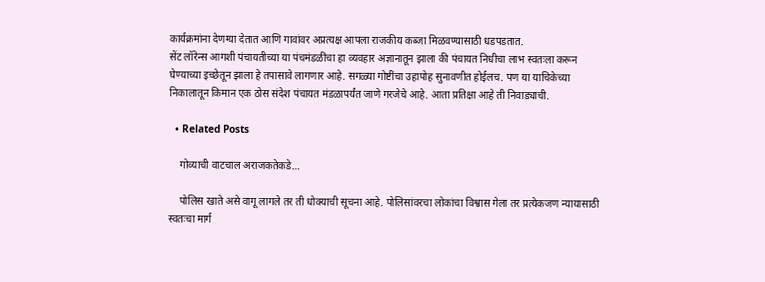कार्यक्रमांना देणग्या देतात आणि गावांवर अप्रत्यक्ष आपला राजकीय कब्जा मिळवण्यासाठी धडपडतात.
सेंट लॉरेन्स आगशी पंचायतीच्या या पंचमंडळींचा हा व्यवहार अज्ञानातून झाला की पंचायत निधीचा लाभ स्वतःला करून घेण्याच्या इच्छेतून झाला हे तपासावे लागणार आहे. सगळ्या गोष्टींचा उहापोह सुनावणीत होईलच. पण या याचिकेच्या निकालातून किमान एक ठोस संदेश पंचायत मंडळापर्यंत जाणे गरजेचे आहे. आता प्रतिक्षा आहे ती निवाड्याची.

  • Related Posts

    गोव्याची वाटचाल अराजकतेकडे…

    पोलिस खाते असे वागू लागले तर ती धोक्याची सूचना आहे. पोलिसांवरचा लोकांचा विश्वास गेला तर प्रत्येकजण न्यायासाठी स्वतःचा मार्ग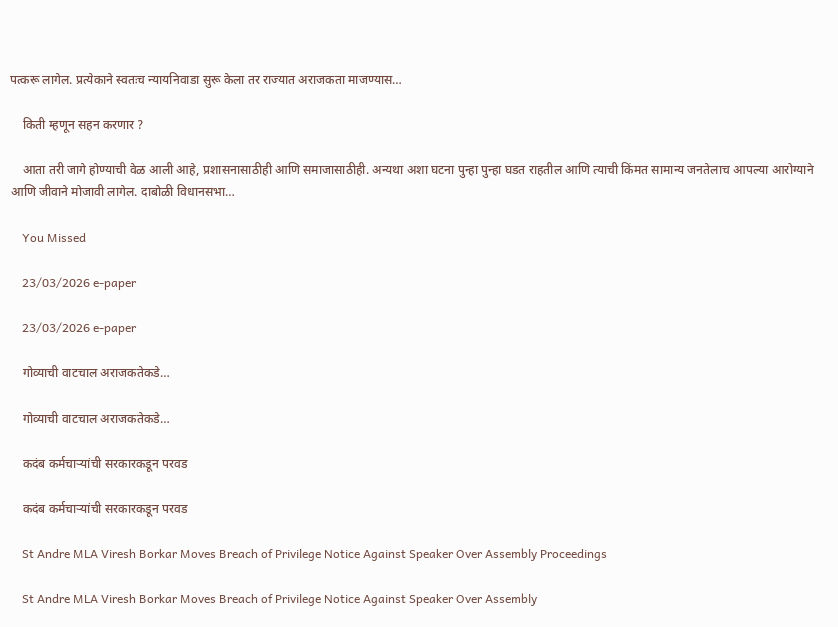पत्करू लागेल. प्रत्येकाने स्वतःच न्यायनिवाडा सुरू केला तर राज्यात अराजकता माजण्यास…

    किती म्हणून सहन करणार ?

    आता तरी जागे होण्याची वेळ आली आहे, प्रशासनासाठीही आणि समाजासाठीही. अन्यथा अशा घटना पुन्हा पुन्हा घडत राहतील आणि त्याची किंमत सामान्य जनतेलाच आपल्या आरोग्याने आणि जीवाने मोजावी लागेल. दाबोळी विधानसभा…

    You Missed

    23/03/2026 e-paper

    23/03/2026 e-paper

    गोव्याची वाटचाल अराजकतेकडे…

    गोव्याची वाटचाल अराजकतेकडे…

    कदंब कर्मचाऱ्यांची सरकारकडून परवड

    कदंब कर्मचाऱ्यांची सरकारकडून परवड

    St Andre MLA Viresh Borkar Moves Breach of Privilege Notice Against Speaker Over Assembly Proceedings

    St Andre MLA Viresh Borkar Moves Breach of Privilege Notice Against Speaker Over Assembly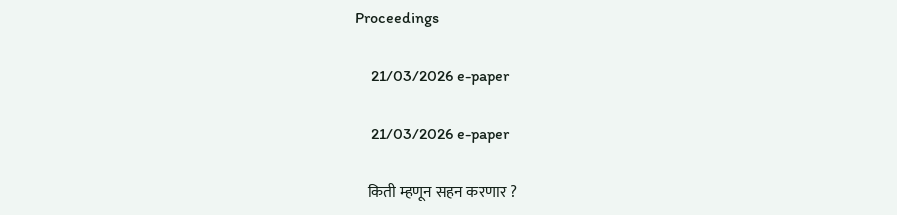Proceedings

    21/03/2026 e-paper

    21/03/2026 e-paper

    किती म्हणून सहन करणार ?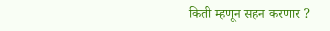किती म्हणून सहन करणार ?